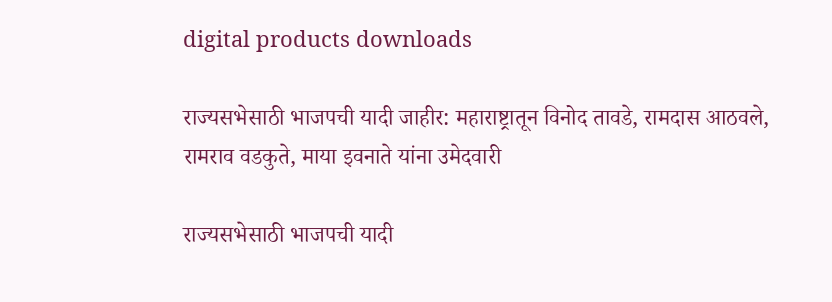digital products downloads

राज्यसभेसाठी भाजपची यादी जाहीर: महाराष्ट्रातून विनोद तावडे, रामदास आठवले, रामराव वडकुते, माया इवनाते यांना उमेदवारी

राज्यसभेसाठी भाजपची यादी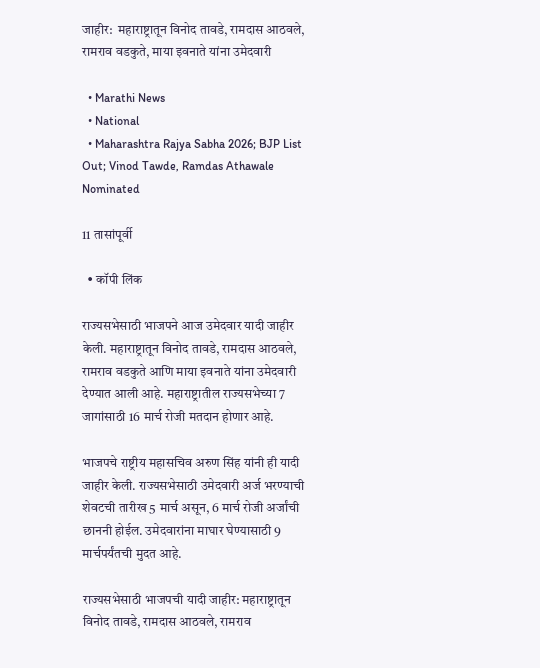जाहीर:  महाराष्ट्रातून विनोद तावडे, रामदास आठवले, रामराव वडकुते, माया इवनाते यांना उमेदवारी

  • Marathi News
  • National
  • Maharashtra Rajya Sabha 2026; BJP List Out; Vinod Tawde, Ramdas Athawale Nominated

11 तासांपूर्वी

  • कॉपी लिंक

राज्यसभेसाठी भाजपने आज उमेदवार यादी जाहीर केली. महाराष्ट्रातून विनोद तावडे, रामदास आठवले, रामराव वडकुते आणि माया इवनाते यांना उमेदवारी देण्यात आली आहे. महाराष्ट्रातील राज्यसभेच्या 7 जागांसाठी 16 मार्च रोजी मतदान होणार आहे.

भाजपचे राष्ट्रीय महासचिव अरुण सिंह यांनी ही यादी जाहीर केली. राज्यसभेसाठी उमेदवारी अर्ज भरण्याची शेवटची तारीख 5 मार्च असून, 6 मार्च रोजी अर्जांची छाननी होईल. उमेदवारांना माघार घेण्यासाठी 9 मार्चपर्यंतची मुदत आहे.

राज्यसभेसाठी भाजपची यादी जाहीर: महाराष्ट्रातून विनोद तावडे, रामदास आठवले, रामराव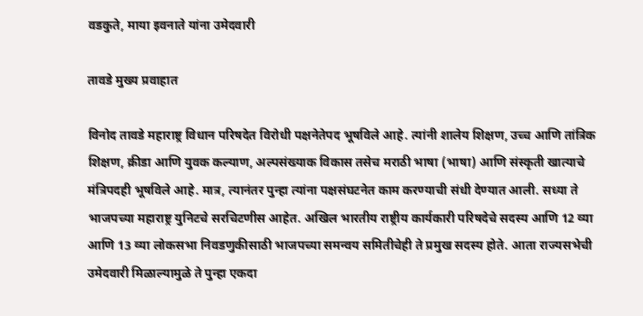वडकुते, माया इवनाते यांना उमेदवारी

तावडे मुख्य प्रवाहात

विनोद तावडे महाराष्ट्र विधान परिषदेत विरोधी पक्षनेतेपद भूषविले आहे. त्यांनी शालेय शिक्षण, उच्च आणि तांत्रिक शिक्षण, क्रीडा आणि युवक कल्याण, अल्पसंख्याक विकास तसेच मराठी भाषा (भाषा) आणि संस्कृती खात्याचे मंत्रिपदही भूषविले आहे. मात्र, त्यानंतर पुन्हा त्यांना पक्षसंघटनेत काम करण्याची संधी देण्यात आली. सध्या ते भाजपच्या महाराष्ट्र युनिटचे सरचिटणीस आहेत. अखिल भारतीय राष्ट्रीय कार्यकारी परिषदेचे सदस्य आणि 12 व्या आणि 13 व्या लोकसभा निवडणुकीसाठी भाजपच्या समन्वय समितीचेही ते प्रमुख सदस्य होते. आता राज्यसभेची उमेदवारी मिळाल्यामुळे ते पुन्हा एकदा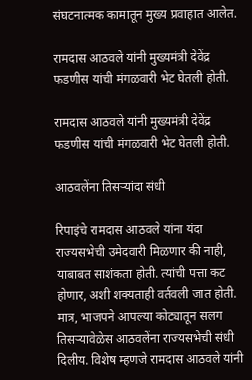संघटनात्मक कामातून मुख्य प्रवाहात आलेत.

रामदास आठवले यांनी मुख्यमंत्री देवेंद्र फडणीस यांची मंगळवारी भेट घेतली होती.

रामदास आठवले यांनी मुख्यमंत्री देवेंद्र फडणीस यांची मंगळवारी भेट घेतली होती.

आठवलेंना तिसऱ्यांदा संधी

रिपाइंचे रामदास आठवले यांना यंदा राज्यसभेची उमेदवारी मिळणार की नाही, याबाबत साशंकता होती. त्यांची पत्ता कट होणार, अशी शक्यताही वर्तवली जात होती. मात्र, भाजपने आपल्या कोट्यातून सलग तिसऱ्यावेळेस आठवलेंना राज्यसभेची संधी दिलीय. विशेष म्हणजे रामदास आठवले यांनी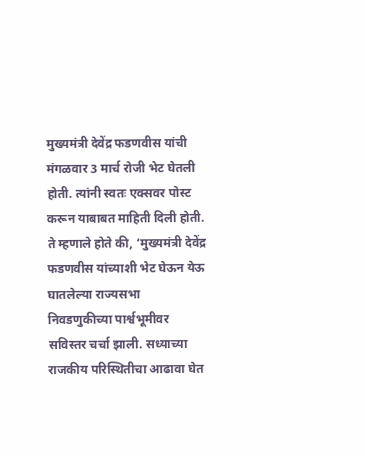मुख्यमंत्री देवेंद्र फडणवीस यांची मंगळवार 3 मार्च रोजी भेट घेतली होती. त्यांनी स्वतः एक्सवर पोस्ट करून याबाबत माहिती दिली होती. ते म्हणाले होते की, ‘मुख्यमंत्री देवेंद्र फडणवीस यांच्याशी भेट घेऊन येऊ घातलेल्या राज्यसभा निवडणुकीच्या पार्श्वभूमीवर सविस्तर चर्चा झाली. सध्याच्या राजकीय परिस्थितीचा आढावा घेत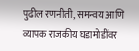पुढील रणनीती, समन्वय आणि व्यापक राजकीय घडामोडींवर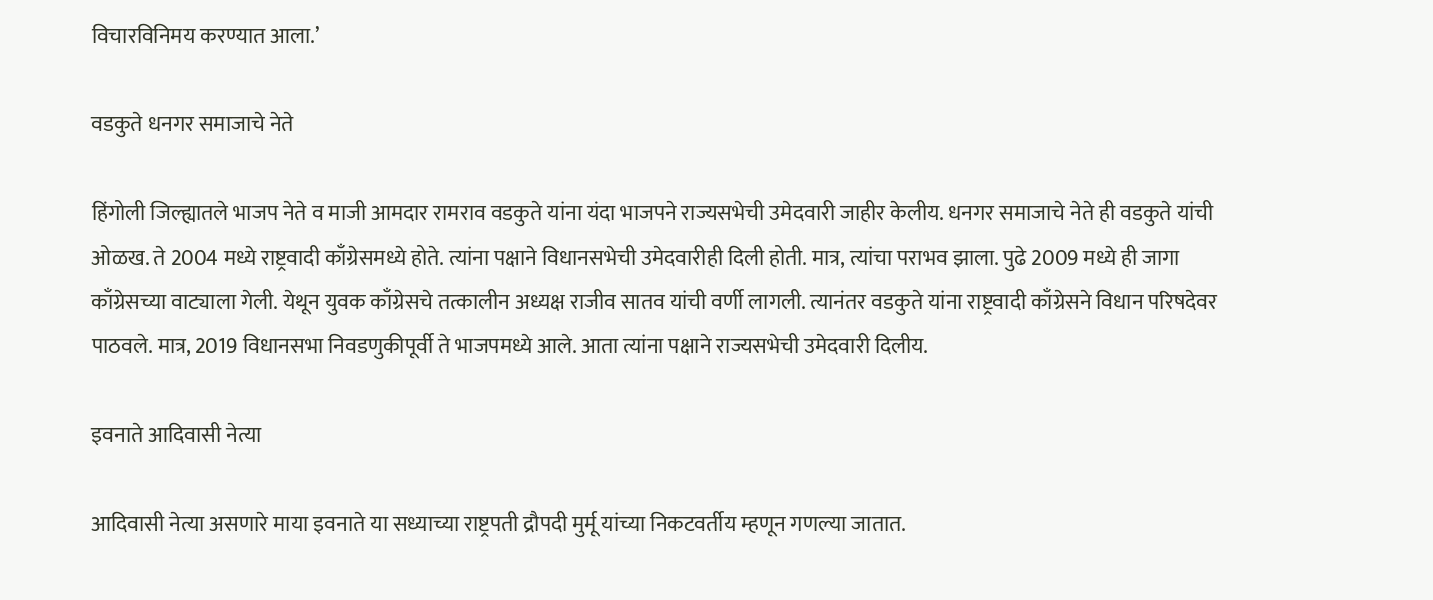विचारविनिमय करण्यात आला.’

वडकुते धनगर समाजाचे नेते

हिंगोली जिल्ह्यातले भाजप नेते व माजी आमदार रामराव वडकुते यांना यंदा भाजपने राज्यसभेची उमेदवारी जाहीर केलीय. धनगर समाजाचे नेते ही वडकुते यांची ओळख. ते 2004 मध्ये राष्ट्रवादी काँग्रेसमध्ये होते. त्यांना पक्षाने विधानसभेची उमेदवारीही दिली होती. मात्र, त्यांचा पराभव झाला. पुढे 2009 मध्ये ही जागा काँग्रेसच्या वाट्याला गेली. येथून युवक काँग्रेसचे तत्कालीन अध्यक्ष राजीव सातव यांची वर्णी लागली. त्यानंतर वडकुते यांना राष्ट्रवादी काँग्रेसने विधान परिषदेवर पाठवले. मात्र, 2019 विधानसभा निवडणुकीपूर्वी ते भाजपमध्ये आले. आता त्यांना पक्षाने राज्यसभेची उमेदवारी दिलीय.

इवनाते आदिवासी नेत्या

आदिवासी नेत्या असणारे माया इवनाते या सध्याच्या राष्ट्रपती द्रौपदी मुर्मू यांच्या निकटवर्तीय म्हणून गणल्या जातात.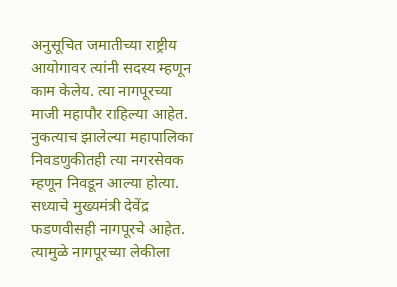अनुसूचित जमातीच्या राष्ट्रीय आयोगावर त्यांनी सदस्य म्हणून काम केलेय. त्या नागपूरच्या माजी महापौर राहिल्या आहेत. नुकत्याच झालेल्या महापालिका निवडणुकीतही त्या नगरसेवक म्हणून निवडून आल्या होत्या. सध्याचे मुख्यमंत्री देवेंद्र फडणवीसही नागपूरचे आहेत. त्यामुळे नागपूरच्या लेकीला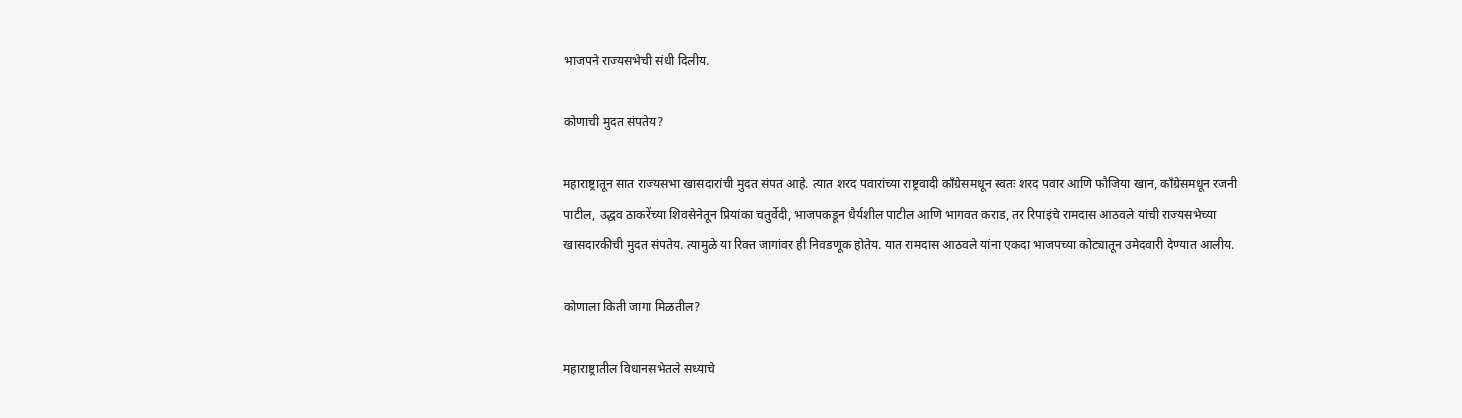भाजपने राज्यसभेची संधी दिलीय.

कोणाची मुदत संपतेय?

महाराष्ट्रातून सात राज्यसभा खासदारांची मुदत संपत आहे. त्यात शरद पवारांच्या राष्ट्रवादी काँग्रेसमधून स्वतः शरद पवार आणि फौजिया खान, काँग्रेसमधून रजनी पाटील, उद्धव ठाकरेंच्या शिवसेनेतून प्रियांका चतुर्वेदी, भाजपकडून धैर्यशील पाटील आणि भागवत कराड, तर रिपाइंचे रामदास आठवले यांची राज्यसभेच्या खासदारकीची मुदत संपतेय. त्यामुळे या रिक्त जागांवर ही निवडणूक होतेय. यात रामदास आठवले यांना एकदा भाजपच्या कोट्यातून उमेदवारी देण्यात आलीय.

कोणाला किती जागा मिळतील?

महाराष्ट्रातील विधानसभेतले सध्याचे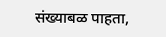संख्याबळ पाहता,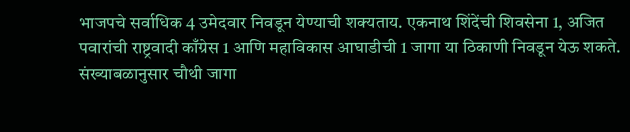भाजपचे सर्वाधिक 4 उमेदवार निवडून येण्याची शक्यताय. एकनाथ शिंदेंची शिवसेना 1, अजित पवारांची राष्ट्रवादी काँग्रेस 1 आणि महाविकास आघाडीची 1 जागा या ठिकाणी निवडून येऊ शकते. संख्याबळानुसार चौथी जागा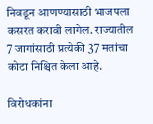निवडून आणण्यासाठी भाजपला कसरत करावी लागेल. राज्यातील 7 जागांसाठी प्रत्येकी 37 मतांचा कोटा निश्चित केला आहे.

विरोधकांना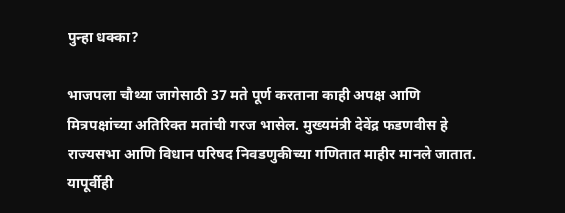पुन्हा धक्का?

भाजपला चौथ्या जागेसाठी 37 मते पूर्ण करताना काही अपक्ष आणि मित्रपक्षांच्या अतिरिक्त मतांची गरज भासेल. मुख्यमंत्री देवेंद्र फडणवीस हे राज्यसभा आणि विधान परिषद निवडणुकीच्या गणितात माहीर मानले जातात. यापूर्वीही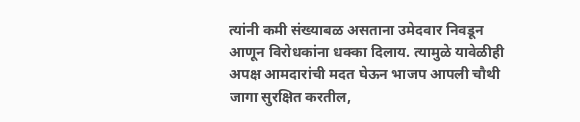त्यांनी कमी संख्याबळ असताना उमेदवार निवडून आणून विरोधकांना धक्का दिलाय. त्यामुळे यावेळीही अपक्ष आमदारांची मदत घेऊन भाजप आपली चौथी जागा सुरक्षित करतील,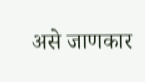असे जाणकार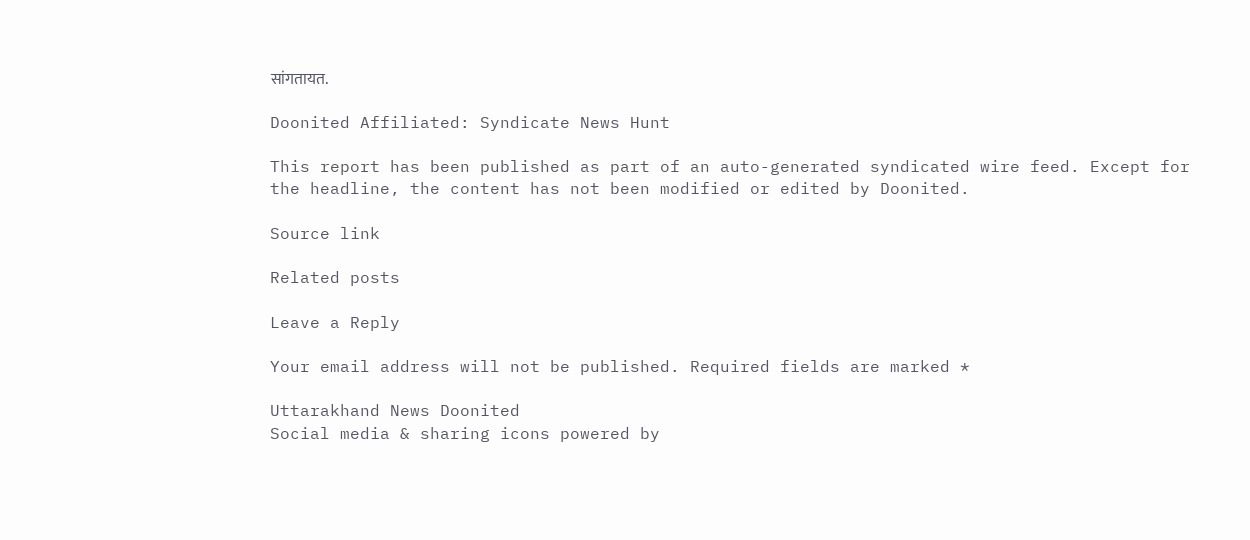सांगतायत.

Doonited Affiliated: Syndicate News Hunt

This report has been published as part of an auto-generated syndicated wire feed. Except for the headline, the content has not been modified or edited by Doonited.

Source link

Related posts

Leave a Reply

Your email address will not be published. Required fields are marked *

Uttarakhand News Doonited
Social media & sharing icons powered by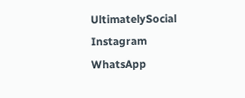UltimatelySocial
Instagram
WhatsApp